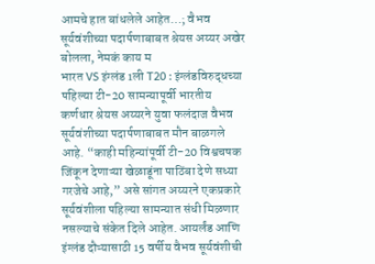आमचे हात बांधलेले आहेत…; वैभव सूर्यवंशीच्या पदार्पणाबाबत श्रेयस अय्यर अखेर बोलला, नेमकं काय म
भारत VS इंग्लंड 1ली T20 : इंग्लंडविरुद्धच्या पहिल्या टी-20 सामन्यापूर्वी भारतीय कर्णधार श्रेयस अय्यरने युवा फलंदाज वैभव सूर्यवंशीच्या पदार्पणाबाबत मौन बाळगले आहे. “काही महिन्यांपूर्वी टी-20 विश्वचषक जिंकून देणाऱ्या खेळाडूंना पाठिंबा देणे सध्या गरजेचे आहे,” असे सांगत अय्यरने एकप्रकारे सूर्यवंशीला पहिल्या सामन्यात संधी मिळणार नसल्याचे संकेत दिले आहेत. आयर्लंड आणि इंग्लंड दौऱ्यासाठी 15 वर्षीय वैभव सूर्यवंशीची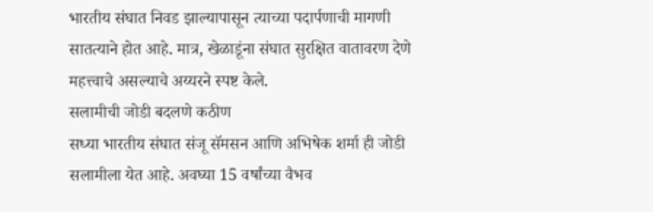भारतीय संघात निवड झाल्यापासून त्याच्या पदार्पणाची मागणी सातत्याने होत आहे. मात्र, खेळाडूंना संघात सुरक्षित वातावरण देणे महत्त्वाचे असल्याचे अय्यरने स्पष्ट केले.
सलामीची जोडी बदलणे कठीण
सध्या भारतीय संघात संजू सॅमसन आणि अभिषेक शर्मा ही जोडी सलामीला येत आहे. अवघ्या 15 वर्षांच्या वैभव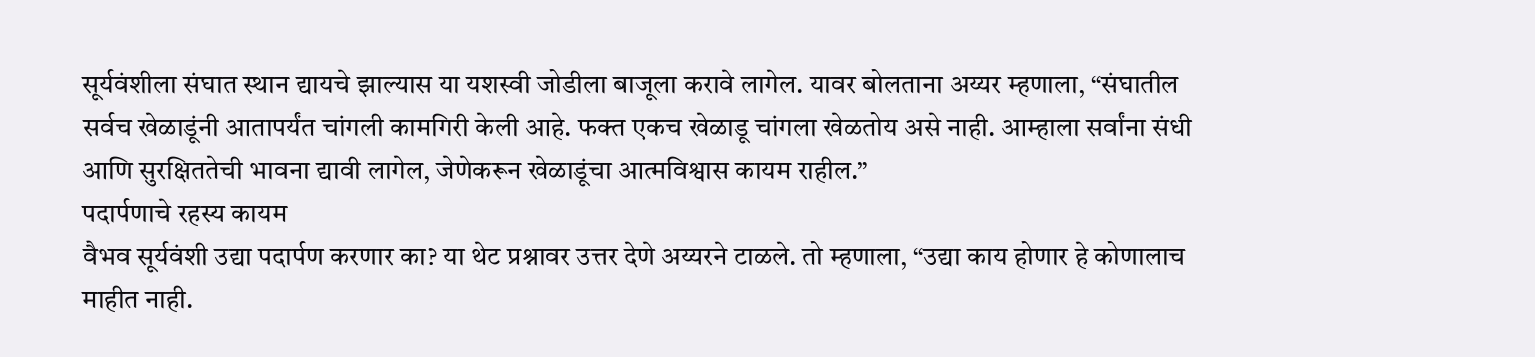सूर्यवंशीला संघात स्थान द्यायचे झाल्यास या यशस्वी जोडीला बाजूला करावे लागेल. यावर बोलताना अय्यर म्हणाला, “संघातील सर्वच खेळाडूंनी आतापर्यंत चांगली कामगिरी केली आहे. फक्त एकच खेळाडू चांगला खेळतोय असे नाही. आम्हाला सर्वांना संधी आणि सुरक्षिततेची भावना द्यावी लागेल, जेणेकरून खेळाडूंचा आत्मविश्वास कायम राहील.”
पदार्पणाचे रहस्य कायम
वैभव सूर्यवंशी उद्या पदार्पण करणार का? या थेट प्रश्नावर उत्तर देणे अय्यरने टाळले. तो म्हणाला, “उद्या काय होणार हे कोणालाच माहीत नाही.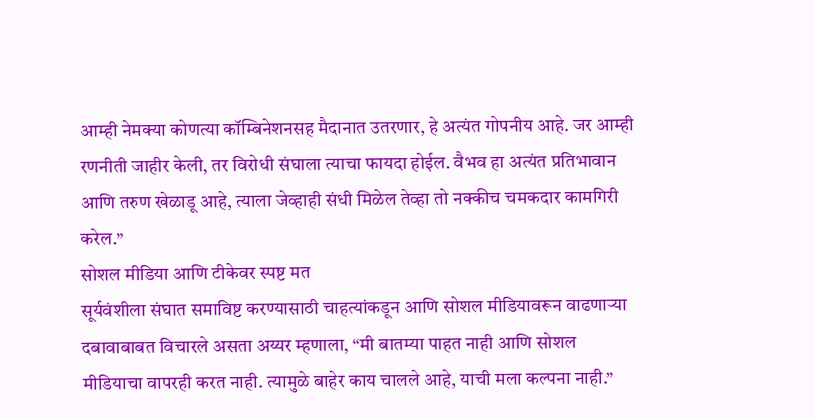आम्ही नेमक्या कोणत्या कॉम्बिनेशनसह मैदानात उतरणार, हे अत्यंत गोपनीय आहे. जर आम्ही रणनीती जाहीर केली, तर विरोधी संघाला त्याचा फायदा होईल. वैभव हा अत्यंत प्रतिभावान आणि तरुण खेळाडू आहे, त्याला जेव्हाही संधी मिळेल तेव्हा तो नक्कीच चमकदार कामगिरी करेल.”
सोशल मीडिया आणि टीकेवर स्पष्ट मत
सूर्यवंशीला संघात समाविष्ट करण्यासाठी चाहत्यांकडून आणि सोशल मीडियावरून वाढणाऱ्या दबावाबाबत विचारले असता अय्यर म्हणाला, “मी बातम्या पाहत नाही आणि सोशल मीडियाचा वापरही करत नाही. त्यामुळे बाहेर काय चालले आहे, याची मला कल्पना नाही.”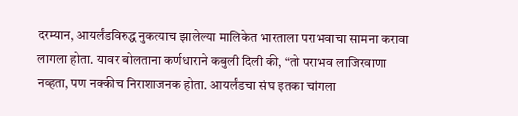दरम्यान, आयर्लंडविरुद्ध नुकत्याच झालेल्या मालिकेत भारताला पराभवाचा सामना करावा लागला होता. यावर बोलताना कर्णधाराने कबुली दिली की, “तो पराभव लाजिरवाणा नव्हता, पण नक्कीच निराशाजनक होता. आयर्लंडचा संघ इतका चांगला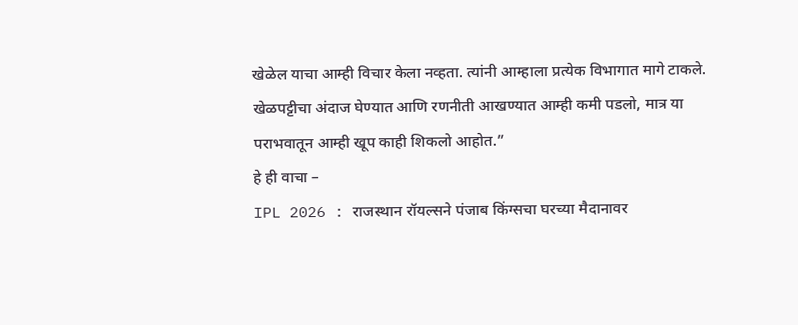खेळेल याचा आम्ही विचार केला नव्हता. त्यांनी आम्हाला प्रत्येक विभागात मागे टाकले. खेळपट्टीचा अंदाज घेण्यात आणि रणनीती आखण्यात आम्ही कमी पडलो, मात्र या पराभवातून आम्ही खूप काही शिकलो आहोत.”
हे ही वाचा –
IPL 2026 : राजस्थान रॉयल्सने पंजाब किंग्सचा घरच्या मैदानावर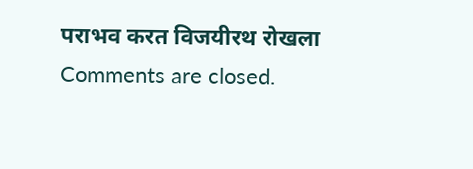पराभव करत विजयीरथ रोखला
Comments are closed.